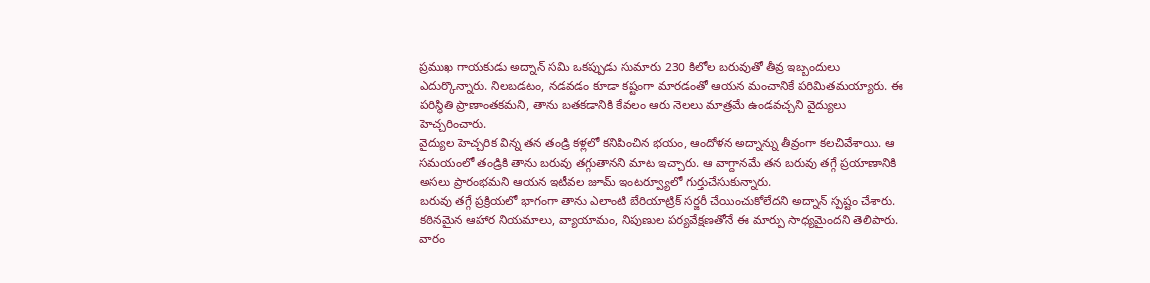ప్రముఖ గాయకుడు అద్నాన్ సమి ఒకప్పుడు సుమారు 230 కిలోల బరువుతో తీవ్ర ఇబ్బందులు ఎదుర్కొన్నారు. నిలబడటం, నడవడం కూడా కష్టంగా మారడంతో ఆయన మంచానికే పరిమితమయ్యారు. ఈ పరిస్థితి ప్రాణాంతకమని, తాను బతకడానికి కేవలం ఆరు నెలలు మాత్రమే ఉండవచ్చని వైద్యులు హెచ్చరించారు.
వైద్యుల హెచ్చరిక విన్న తన తండ్రి కళ్లలో కనిపించిన భయం, ఆందోళన అద్నాన్ను తీవ్రంగా కలచివేశాయి. ఆ సమయంలో తండ్రికి తాను బరువు తగ్గుతానని మాట ఇచ్చారు. ఆ వాగ్దానమే తన బరువు తగ్గే ప్రయాణానికి అసలు ప్రారంభమని ఆయన ఇటీవల జూమ్ ఇంటర్వ్యూలో గుర్తుచేసుకున్నారు.
బరువు తగ్గే ప్రక్రియలో భాగంగా తాను ఎలాంటి బేరియాట్రిక్ సర్జరీ చేయించుకోలేదని అద్నాన్ స్పష్టం చేశారు. కఠినమైన ఆహార నియమాలు, వ్యాయామం, నిపుణుల పర్యవేక్షణతోనే ఈ మార్పు సాధ్యమైందని తెలిపారు. వారం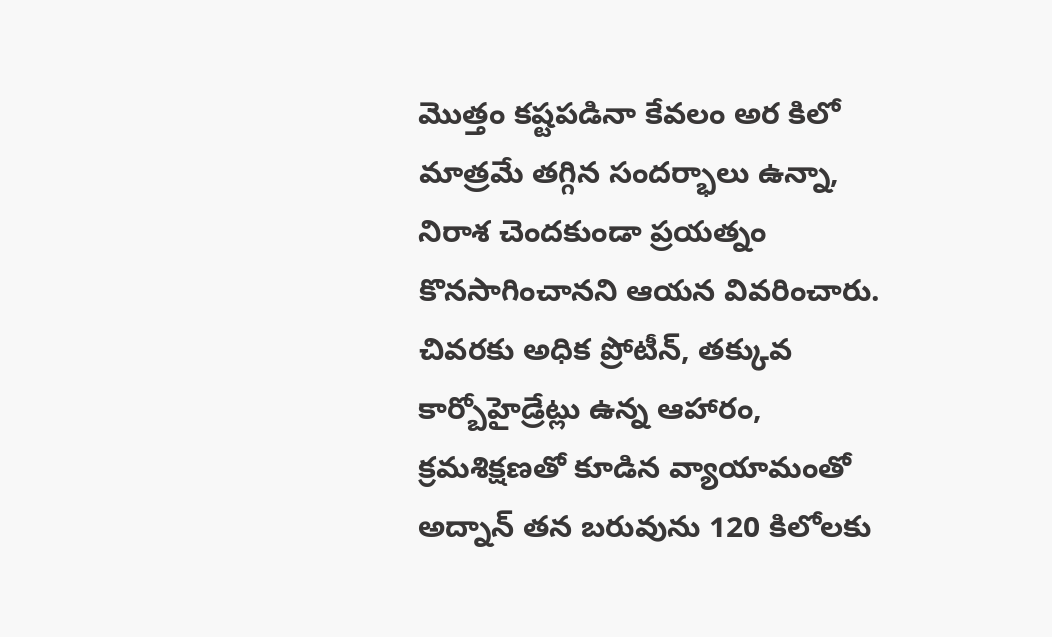మొత్తం కష్టపడినా కేవలం అర కిలో మాత్రమే తగ్గిన సందర్భాలు ఉన్నా, నిరాశ చెందకుండా ప్రయత్నం కొనసాగించానని ఆయన వివరించారు.
చివరకు అధిక ప్రోటీన్, తక్కువ కార్బోహైడ్రేట్లు ఉన్న ఆహారం, క్రమశిక్షణతో కూడిన వ్యాయామంతో అద్నాన్ తన బరువును 120 కిలోలకు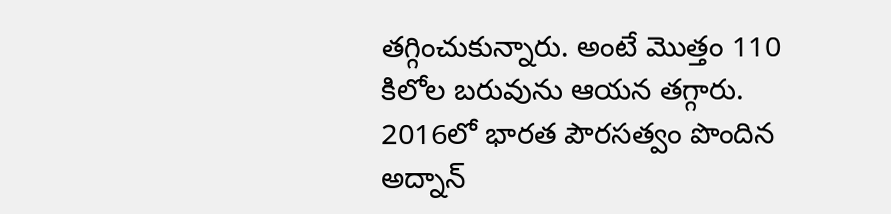తగ్గించుకున్నారు. అంటే మొత్తం 110 కిలోల బరువును ఆయన తగ్గారు. 2016లో భారత పౌరసత్వం పొందిన అద్నాన్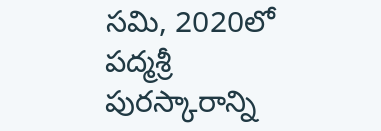సమి, 2020లో పద్మశ్రీ పురస్కారాన్ని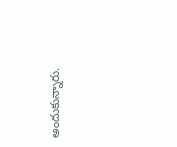అందుకున్నారు.